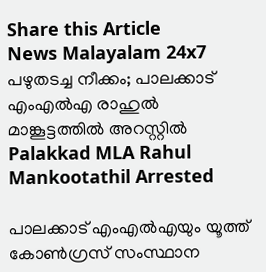Share this Article
News Malayalam 24x7
പഴുതടച്ച നീക്കം; പാലക്കാട് എംഎൽഎ രാഹുൽ മാങ്കൂട്ടത്തിൽ അറസ്റ്റിൽ
Palakkad MLA Rahul Mankootathil Arrested

പാലക്കാട് എംഎൽഎയും യൂത്ത് കോൺഗ്രസ് സംസ്ഥാന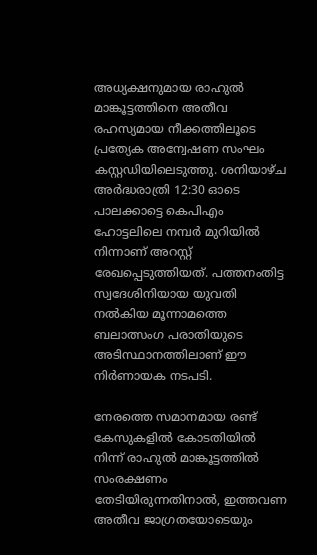അധ്യക്ഷനുമായ രാഹുൽ മാങ്കൂട്ടത്തിനെ അതീവ രഹസ്യമായ നീക്കത്തിലൂടെ പ്രത്യേക അന്വേഷണ സംഘം കസ്റ്റഡിയിലെടുത്തു. ശനിയാഴ്ച അർദ്ധരാത്രി 12:30 ഓടെ പാലക്കാട്ടെ കെപിഎം ഹോട്ടലിലെ നമ്പർ മുറിയിൽ നിന്നാണ് അറസ്റ്റ് രേഖപ്പെടുത്തിയത്. പത്തനംതിട്ട സ്വദേശിനിയായ യുവതി നൽകിയ മൂന്നാമത്തെ ബലാത്സംഗ പരാതിയുടെ അടിസ്ഥാനത്തിലാണ് ഈ നിർണായക നടപടി.

നേരത്തെ സമാനമായ രണ്ട് കേസുകളിൽ കോടതിയിൽ നിന്ന് രാഹുൽ മാങ്കൂട്ടത്തിൽ സംരക്ഷണം തേടിയിരുന്നതിനാൽ, ഇത്തവണ അതീവ ജാഗ്രതയോടെയും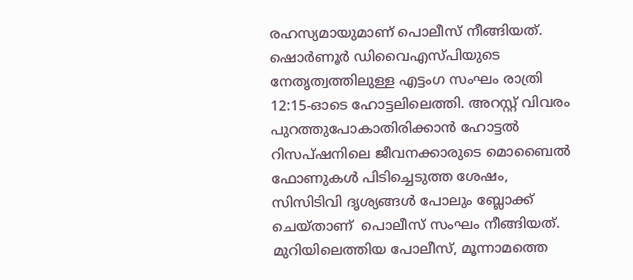രഹസ്യമായുമാണ് പൊലീസ് നീങ്ങിയത്. ഷൊർണൂർ ഡിവൈഎസ്പിയുടെ നേതൃത്വത്തിലുള്ള എട്ടംഗ സംഘം രാത്രി 12:15-ഓടെ ഹോട്ടലിലെത്തി. അറസ്റ്റ് വിവരം പുറത്തുപോകാതിരിക്കാൻ ഹോട്ടൽ റിസപ്ഷനിലെ ജീവനക്കാരുടെ മൊബൈൽ ഫോണുകൾ പിടിച്ചെടുത്ത ശേഷം, സിസിടിവി ദൃശ്യങ്ങൾ പോലും ബ്ലോക്ക് ചെയ്താണ്  പൊലീസ് സംഘം നീങ്ങിയത്. മുറിയിലെത്തിയ പോലീസ്, മൂന്നാമത്തെ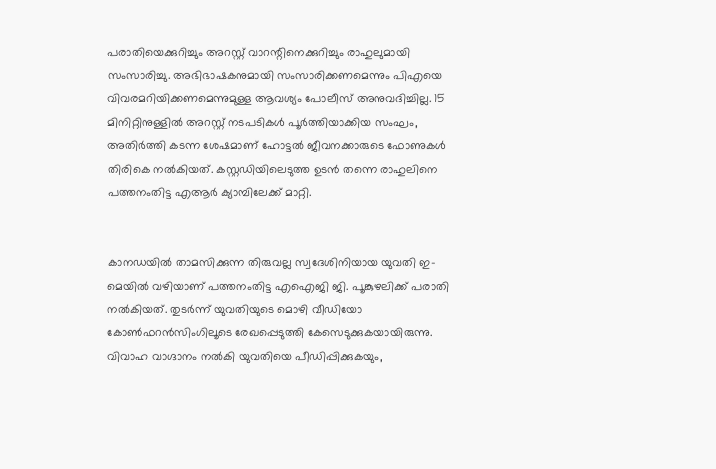പരാതിയെക്കുറിച്ചും അറസ്റ്റ് വാറന്റിനെക്കുറിച്ചും രാഹുലുമായി സംസാരിച്ചു. അഭിഭാഷകനുമായി സംസാരിക്കണമെന്നും പിഎയെ വിവരമറിയിക്കണമെന്നുമുള്ള ആവശ്യം പോലീസ് അനുവദിച്ചില്ല. 15 മിനിറ്റിനുള്ളിൽ അറസ്റ്റ് നടപടികൾ പൂർത്തിയാക്കിയ സംഘം, അതിർത്തി കടന്ന ശേഷമാണ് ഹോട്ടൽ ജീവനക്കാരുടെ ഫോണുകൾ തിരികെ നൽകിയത്. കസ്റ്റഡിയിലെടുത്ത ഉടൻ തന്നെ രാഹുലിനെ പത്തനംതിട്ട എആർ ക്യാമ്പിലേക്ക് മാറ്റി.


കാനഡയിൽ താമസിക്കുന്ന തിരുവല്ല സ്വദേശിനിയായ യുവതി ഇ-മെയിൽ വഴിയാണ് പത്തനംതിട്ട എഐജി ജി. പൂങ്കുഴലിക്ക് പരാതി നൽകിയത്. തുടർന്ന് യുവതിയുടെ മൊഴി വീഡിയോ കോൺഫറൻസിംഗിലൂടെ രേഖപ്പെടുത്തി കേസെടുക്കുകയായിരുന്നു. വിവാഹ വാഗ്ദാനം നൽകി യുവതിയെ പീഡിപ്പിക്കുകയും,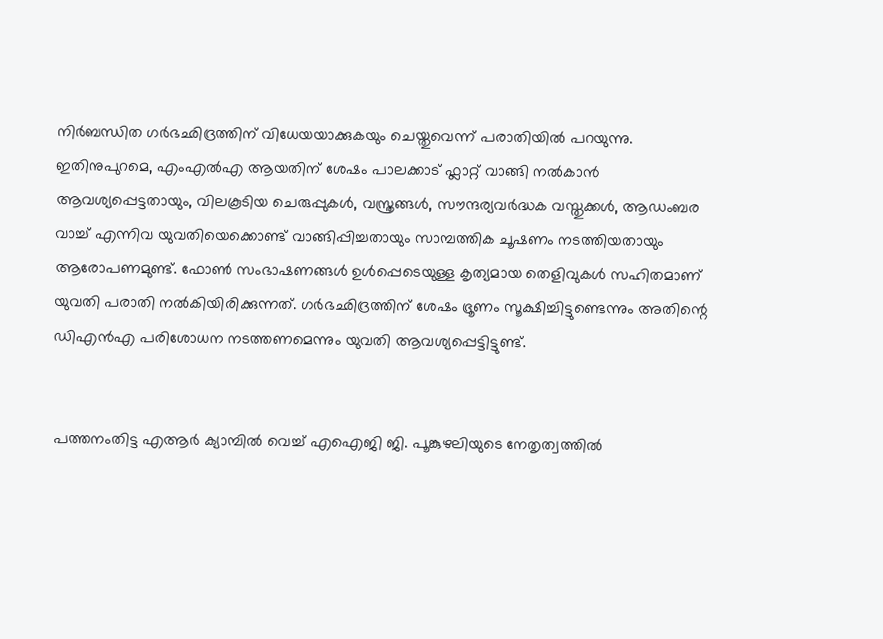നിർബന്ധിത ഗർഭഛിദ്രത്തിന് വിധേയയാക്കുകയും ചെയ്തുവെന്ന് പരാതിയിൽ പറയുന്നു. ഇതിനുപുറമെ, എംഎൽഎ ആയതിന് ശേഷം പാലക്കാട് ഫ്ലാറ്റ് വാങ്ങി നൽകാൻ ആവശ്യപ്പെട്ടതായും, വിലകൂടിയ ചെരുപ്പുകൾ, വസ്ത്രങ്ങൾ, സൗന്ദര്യവർദ്ധക വസ്തുക്കൾ, ആഡംബര വാച്ച് എന്നിവ യുവതിയെക്കൊണ്ട് വാങ്ങിപ്പിച്ചതായും സാമ്പത്തിക ചൂഷണം നടത്തിയതായും ആരോപണമുണ്ട്. ഫോൺ സംഭാഷണങ്ങൾ ഉൾപ്പെടെയുള്ള കൃത്യമായ തെളിവുകൾ സഹിതമാണ് യുവതി പരാതി നൽകിയിരിക്കുന്നത്. ഗർഭഛിദ്രത്തിന് ശേഷം ഭ്രൂണം സൂക്ഷിച്ചിട്ടുണ്ടെന്നും അതിന്റെ ഡിഎൻഎ പരിശോധന നടത്തണമെന്നും യുവതി ആവശ്യപ്പെട്ടിട്ടുണ്ട്.


പത്തനംതിട്ട എആർ ക്യാമ്പിൽ വെച്ച് എഐജി ജി. പൂങ്കുഴലിയുടെ നേതൃത്വത്തിൽ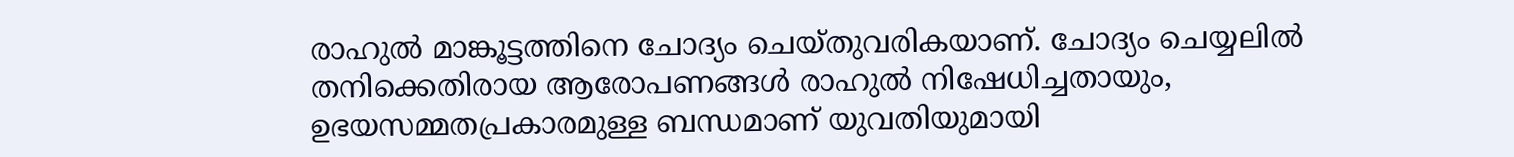രാഹുൽ മാങ്കൂട്ടത്തിനെ ചോദ്യം ചെയ്തുവരികയാണ്. ചോദ്യം ചെയ്യലിൽ തനിക്കെതിരായ ആരോപണങ്ങൾ രാഹുൽ നിഷേധിച്ചതായും, ഉഭയസമ്മതപ്രകാരമുള്ള ബന്ധമാണ് യുവതിയുമായി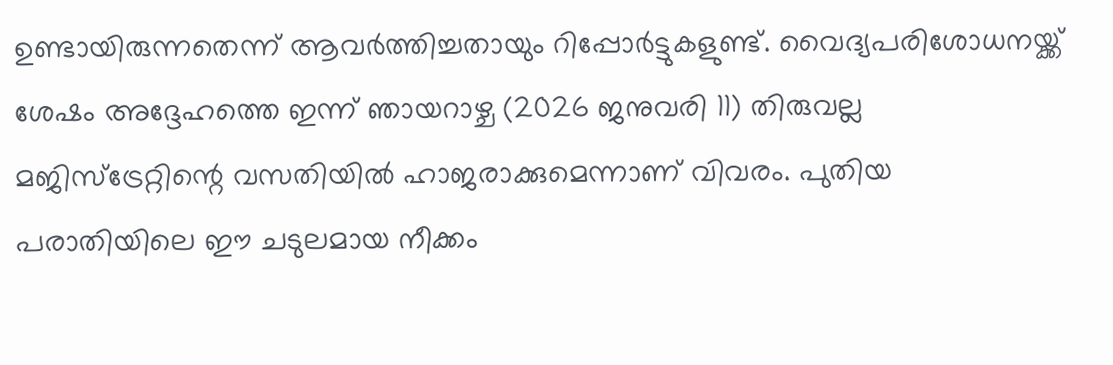ഉണ്ടായിരുന്നതെന്ന് ആവർത്തിച്ചതായും റിപ്പോർട്ടുകളുണ്ട്. വൈദ്യപരിശോധനയ്ക്ക് ശേഷം അദ്ദേഹത്തെ ഇന്ന് ഞായറാഴ്ച (2026 ജനുവരി 11) തിരുവല്ല മജിസ്‌ട്രേറ്റിന്റെ വസതിയിൽ ഹാജരാക്കുമെന്നാണ് വിവരം. പുതിയ പരാതിയിലെ ഈ ചടുലമായ നീക്കം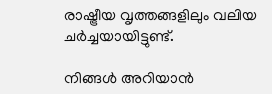രാഷ്ട്രീയ വൃത്തങ്ങളിലും വലിയ ചർച്ചയായിട്ടുണ്ട്.

നിങ്ങൾ അറിയാൻ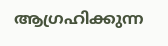ആഗ്രഹിക്കുന്ന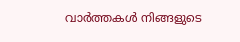വാർത്തകൾ നിങ്ങളുടെ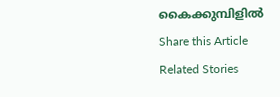കൈക്കുമ്പിളിൽ
Share this Article
Related Stories